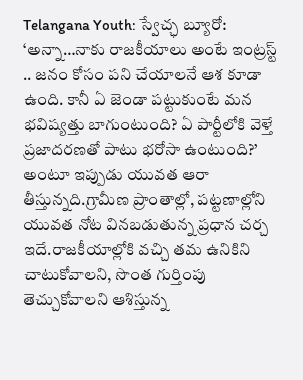Telangana Youth: స్వేచ్ఛ బ్యూరో: ‘అన్నా…నాకు రాజకీయాలు అంటే ఇంట్రస్ట్ .. జనం కోసం పని చేయాలనే ఆశ కూడా ఉంది. కానీ ఏ జెండా పట్టుకుంటే మన భవిష్యత్తు బాగుంటుంది? ఏ పార్టీలోకి వెళ్తే ప్రజాదరణతో పాటు భరోసా ఉంటుంది?’ అంటూ ఇప్పుడు యువత ఆరా తీస్తున్నది.గ్రామీణ ప్రాంతాల్లో, పట్టణాల్లోని యువత నోట వినబడుతున్న ప్రధాన చర్చ ఇదే.రాజకీయాల్లోకి వచ్చి తమ ఉనికిని చాటుకోవాలని, సొంత గుర్తింపు తెచ్చుకోవాలని ఆశిస్తున్న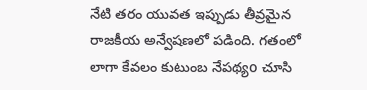నేటి తరం యువత ఇప్పుడు తీవ్రమైన రాజకీయ అన్వేషణలో పడింది. గతంలో లాగా కేవలం కుటుంబ నేపథ్యo చూసి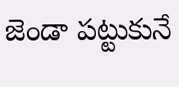జెండా పట్టుకునే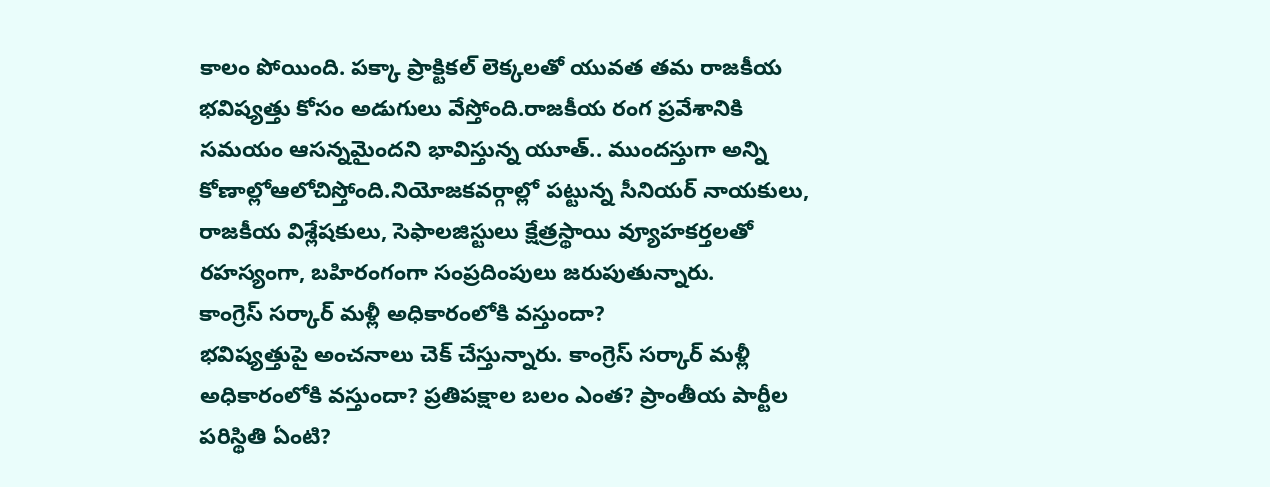కాలం పోయింది. పక్కా ప్రాక్టికల్ లెక్కలతో యువత తమ రాజకీయ భవిష్యత్తు కోసం అడుగులు వేస్తోంది.రాజకీయ రంగ ప్రవేశానికి సమయం ఆసన్నమైందని భావిస్తున్న యూత్.. ముందస్తుగా అన్ని కోణాల్లోఆలోచిస్తోంది.నియోజకవర్గాల్లో పట్టున్న సీనియర్ నాయకులు, రాజకీయ విశ్లేషకులు, సెఫాలజిస్టులు క్షేత్రస్థాయి వ్యూహకర్తలతో రహస్యంగా, బహిరంగంగా సంప్రదింపులు జరుపుతున్నారు.
కాంగ్రెస్ సర్కార్ మళ్లీ అధికారంలోకి వస్తుందా?
భవిష్యత్తుపై అంచనాలు చెక్ చేస్తున్నారు. కాంగ్రెస్ సర్కార్ మళ్లీ అధికారంలోకి వస్తుందా? ప్రతిపక్షాల బలం ఎంత? ప్రాంతీయ పార్టీల పరిస్థితి ఏంటి?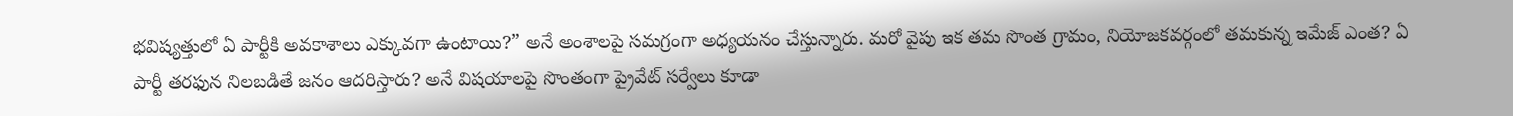భవిష్యత్తులో ఏ పార్టీకి అవకాశాలు ఎక్కువగా ఉంటాయి?” అనే అంశాలపై సమగ్రంగా అధ్యయనం చేస్తున్నారు. మరో వైపు ఇక తమ సొంత గ్రామం, నియోజకవర్గంలో తమకున్న ఇమేజ్ ఎంత? ఏ పార్టీ తరఫున నిలబడితే జనం ఆదరిస్తారు? అనే విషయాలపై సొంతంగా ప్రైవేట్ సర్వేలు కూడా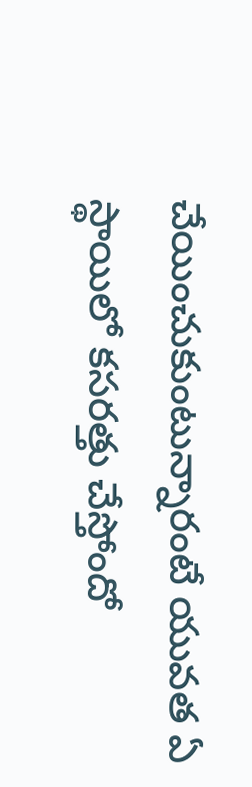చేయించుకుంటున్నారంటే యువత ఏ స్థాయిలో కసరత్తు చేస్తోందో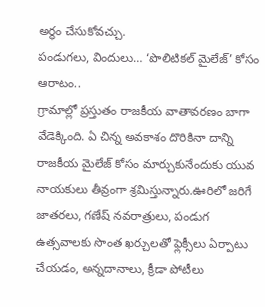అర్థం చేసుకోవచ్చు.
పండుగలు, విందులు… ‘పొలిటికల్ మైలేజ్’ కోసం ఆరాటం..
గ్రామాల్లో ప్రస్తుతం రాజకీయ వాతావరణం బాగా వేడెక్కింది. ఏ చిన్న అవకాశం దొరికినా దాన్ని రాజకీయ మైలేజ్ కోసం మార్చుకునేందుకు యువ నాయకులు తీవ్రంగా శ్రమిస్తున్నారు.ఊరిలో జరిగే జాతరలు, గణేష్ నవరాత్రులు, పండుగ ఉత్సవాలకు సొంత ఖర్చులతో ఫ్లెక్సీలు ఏర్పాటు చేయడం, అన్నదానాలు, క్రీడా పోటీలు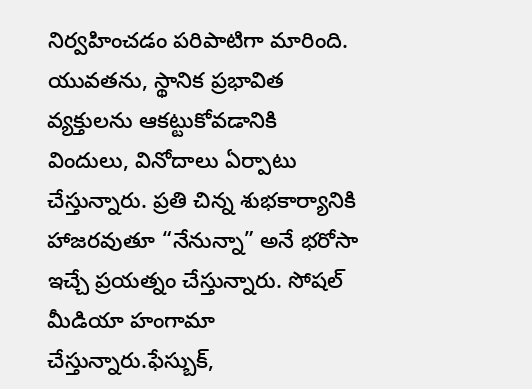నిర్వహించడం పరిపాటిగా మారింది. యువతను, స్థానిక ప్రభావిత వ్యక్తులను ఆకట్టుకోవడానికి విందులు, వినోదాలు ఏర్పాటు చేస్తున్నారు. ప్రతి చిన్న శుభకార్యానికి హాజరవుతూ “నేనున్నా” అనే భరోసా ఇచ్చే ప్రయత్నం చేస్తున్నారు. సోషల్ మీడియా హంగామా చేస్తున్నారు.ఫేస్బుక్,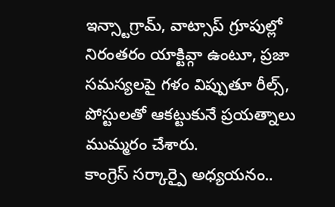ఇన్స్టాగ్రామ్, వాట్సాప్ గ్రూపుల్లో నిరంతరం యాక్టివ్గా ఉంటూ, ప్రజా సమస్యలపై గళం విప్పుతూ రీల్స్, పోస్టులతో ఆకట్టుకునే ప్రయత్నాలు ముమ్మరం చేశారు.
కాంగ్రెస్ సర్కార్పై అధ్యయనం..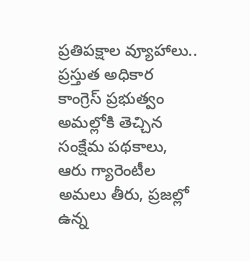ప్రతిపక్షాల వ్యూహాలు..
ప్రస్తుత అధికార కాంగ్రెస్ ప్రభుత్వం అమల్లోకి తెచ్చిన సంక్షేమ పథకాలు, ఆరు గ్యారెంటీల అమలు తీరు, ప్రజల్లో ఉన్న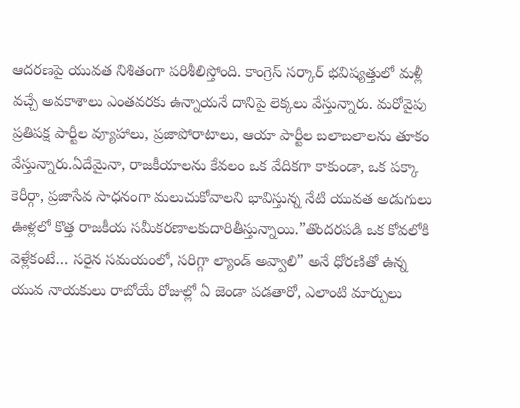ఆదరణపై యువత నిశితంగా పరిశీలిస్తోంది. కాంగ్రెస్ సర్కార్ భవిష్యత్తులో మళ్లీ వచ్చే అవకాశాలు ఎంతవరకు ఉన్నాయనే దానిపై లెక్కలు వేస్తున్నారు. మరోవైపు ప్రతిపక్ష పార్టీల వ్యూహాలు, ప్రజాపోరాటాలు, ఆయా పార్టీల బలాబలాలను తూకం వేస్తున్నారు.ఏదేమైనా, రాజకీయాలను కేవలం ఒక వేదికగా కాకుండా, ఒక పక్కా కెరీర్గా, ప్రజాసేవ సాధనంగా మలుచుకోవాలని భావిస్తున్న నేటి యువత అడుగులు ఊళ్లలో కొత్త రాజకీయ సమీకరణాలకుదారితీస్తున్నాయి.”తొందరపడి ఒక కోవలోకి వెళ్లేకంటే… సరైన సమయంలో, సరిగ్గా ల్యాండ్ అవ్వాలి” అనే ధోరణితో ఉన్న యువ నాయకులు రాబోయే రోజుల్లో ఏ జెండా పడతారో, ఎలాంటి మార్పులు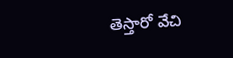తెస్తారో వేచి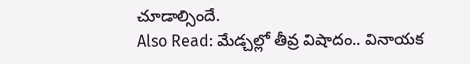చూడాల్సిందే.
Also Read: మేడ్చల్లో తీవ్ర విషాదం.. వినాయక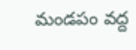మండపం వద్ద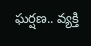ఘర్షణ.. వ్యక్తి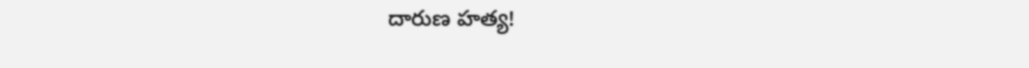దారుణ హత్య!